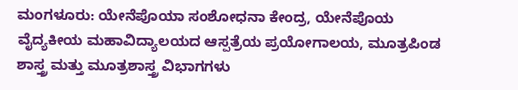ಮಂಗಳೂರು: ಯೇನೆಪೊಯಾ ಸಂಶೋಧನಾ ಕೇಂದ್ರ, ಯೇನೆಪೊಯ ವೈದ್ಯಕೀಯ ಮಹಾವಿದ್ಯಾಲಯದ ಆಸ್ಪತ್ರೆಯ ಪ್ರಯೋಗಾಲಯ, ಮೂತ್ರಪಿಂಡ ಶಾಸ್ತ್ರ ಮತ್ತು ಮೂತ್ರಶಾಸ್ತ್ರ ವಿಭಾಗಗಳು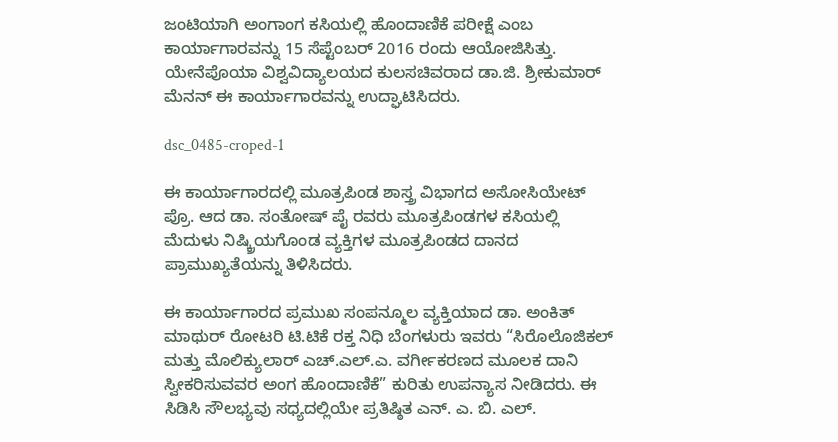ಜಂಟಿಯಾಗಿ ಅಂಗಾಂಗ ಕಸಿಯಲ್ಲಿ ಹೊಂದಾಣಿಕೆ ಪರೀಕ್ಷೆ ಎಂಬ ಕಾರ್ಯಾಗಾರವನ್ನು 15 ಸೆಪ್ಟೆಂಬರ್ 2016 ರಂದು ಆಯೋಜಿಸಿತ್ತು. ಯೇನೆಪೊಯಾ ವಿಶ್ವವಿದ್ಯಾಲಯದ ಕುಲಸಚಿವರಾದ ಡಾ.ಜಿ. ಶ್ರೀಕುಮಾರ್ ಮೆನನ್ ಈ ಕಾರ್ಯಾಗಾರವನ್ನು ಉದ್ಘಾಟಿಸಿದರು.

dsc_0485-croped-1

ಈ ಕಾರ್ಯಾಗಾರದಲ್ಲಿ ಮೂತ್ರಪಿಂಡ ಶಾಸ್ತ್ರ ವಿಭಾಗದ ಅಸೋಸಿಯೇಟ್ ಪ್ರೊ. ಆದ ಡಾ. ಸಂತೋಷ್ ಪೈ ರವರು ಮೂತ್ರಪಿಂಡಗಳ ಕಸಿಯಲ್ಲಿ ಮೆದುಳು ನಿಷ್ಕ್ರಿಯಗೊಂಡ ವ್ಯಕ್ತಿಗಳ ಮೂತ್ರಪಿಂಡದ ದಾನದ ಪ್ರಾಮುಖ್ಯತೆಯನ್ನು ತಿಳಿಸಿದರು.

ಈ ಕಾರ್ಯಾಗಾರದ ಪ್ರಮುಖ ಸಂಪನ್ಮೂಲ ವ್ಯಕ್ತಿಯಾದ ಡಾ. ಅಂಕಿತ್ ಮಾಥುರ್ ರೋಟರಿ ಟಿ.ಟಿಕೆ ರಕ್ತ ನಿಧಿ ಬೆಂಗಳುರು ಇವರು “ಸಿರೊಲೊಜಿಕಲ್ ಮತ್ತು ಮೊಲಿಕ್ಯುಲಾರ್ ಎಚ್.ಎಲ್.ಎ. ವರ್ಗೀಕರಣದ ಮೂಲಕ ದಾನಿ ಸ್ವೀಕರಿಸುವವರ ಅಂಗ ಹೊಂದಾಣಿಕೆ” ಕುರಿತು ಉಪನ್ಯಾಸ ನೀಡಿದರು. ಈ ಸಿಡಿಸಿ ಸೌಲಭ್ಯವು ಸಧ್ಯದಲ್ಲಿಯೇ ಪ್ರತಿಷ್ಠಿತ ಎನ್. ಎ. ಬಿ. ಎಲ್.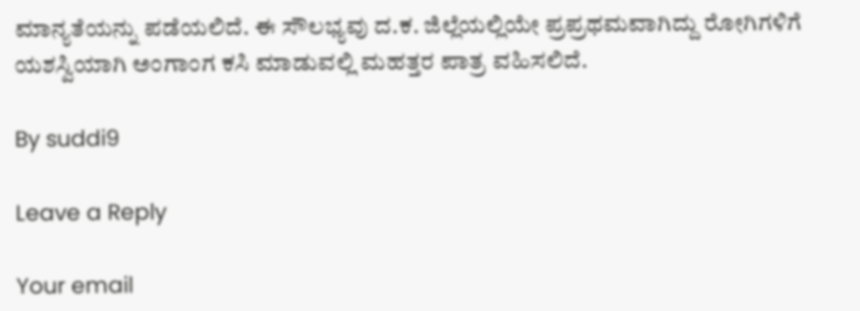ಮಾನ್ಯತೆಯನ್ನು ಪಡೆಯಲಿದೆ. ಈ ಸೌಲಭ್ಯವು ದ.ಕ. ಜಿಲ್ಲೆಯಲ್ಲಿಯೇ ಪ್ರಪ್ರಥಮವಾಗಿದ್ದು ರೋಗಿಗಳಿಗೆ ಯಶಸ್ವಿಯಾಗಿ ಅಂಗಾಂಗ ಕಸಿ ಮಾಡುವಲ್ಲಿ ಮಹತ್ತರ ಪಾತ್ರ ವಹಿಸಲಿದೆ.

By suddi9

Leave a Reply

Your email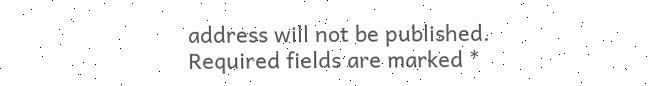address will not be published. Required fields are marked *